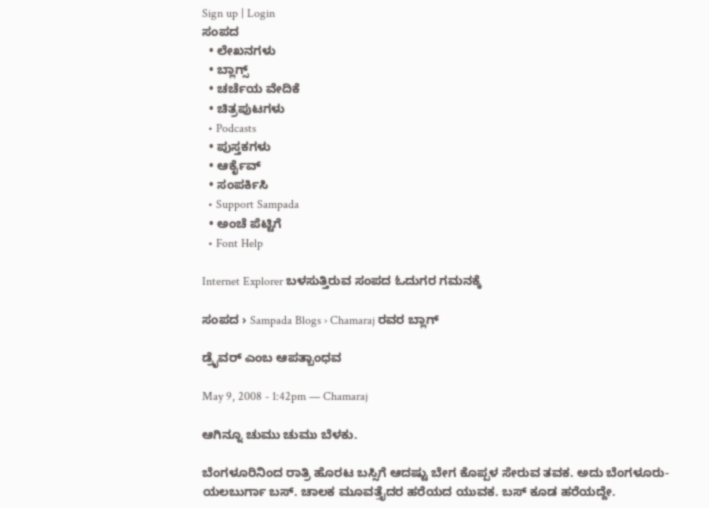Sign up | Login
ಸಂಪದ
  • ಲೇಖನಗಳು
  • ಬ್ಲಾಗ್ಸ್
  • ಚರ್ಚೆಯ ವೇದಿಕೆ
  • ಚಿತ್ರಪುಟಗಳು
  • Podcasts
  • ಪುಸ್ತಕಗಳು
  • ಆರ್ಕೈವ್
  • ಸಂಪರ್ಕಿಸಿ
  • Support Sampada
  • ಅಂಚೆ ಪೆಟ್ಟಿಗೆ
  • Font Help

Internet Explorer ಬಳಸುತ್ತಿರುವ ಸಂಪದ ಓದುಗರ ಗಮನಕ್ಕೆ

ಸಂಪದ › Sampada Blogs › Chamaraj ರವರ ಬ್ಲಾಗ್

ಡ್ರೈವರ್‌ ಎಂಬ ಆಪತ್ಬಾಂಧವ

May 9, 2008 - 1:42pm — Chamaraj

ಆಗಿನ್ನೂ ಚುಮು ಚುಮು ಬೆಳಕು.

ಬೆಂಗಳೂರಿನಿಂದ ರಾತ್ರಿ ಹೊರಟ ಬಸ್ಸಿಗೆ ಆದಷ್ಟು ಬೇಗ ಕೊಪ್ಪಳ ಸೇರುವ ತವಕ. ಅದು ಬೆಂಗಳೂರು-ಯಲಬುರ್ಗಾ ಬಸ್‌. ಚಾಲಕ ಮೂವತ್ತೈದರ ಹರೆಯದ ಯುವಕ. ಬಸ್‌ ಕೂಡ ಹರೆಯದ್ದೇ.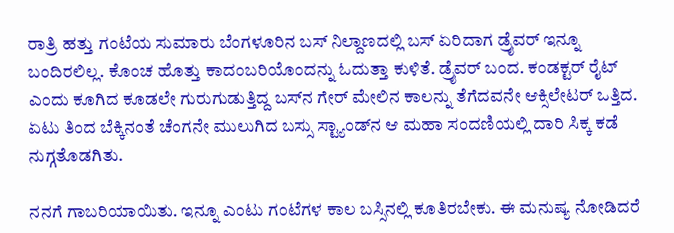ರಾತ್ರಿ ಹತ್ತು ಗಂಟೆಯ ಸುಮಾರು ಬೆಂಗಳೂರಿನ ಬಸ್‌ ನಿಲ್ದಾಣದಲ್ಲಿ ಬಸ್‌ ಏರಿದಾಗ ಡ್ರೈವರ್‌ ಇನ್ನೂ ಬಂದಿರಲಿಲ್ಲ. ಕೊಂಚ ಹೊತ್ತು ಕಾದಂಬರಿಯೊಂದನ್ನು ಓದುತ್ತಾ ಕುಳಿತೆ. ಡ್ರೈವರ್‌ ಬಂದ. ಕಂಡಕ್ಟರ್‌ ರೈಟ್‌ ಎಂದು ಕೂಗಿದ ಕೂಡಲೇ ಗುರುಗುಡುತ್ತಿದ್ದ ಬಸ್‌ನ ಗೇರ್‌ ಮೇಲಿನ ಕಾಲನ್ನು ತೆಗೆದವನೇ ಆಕ್ಸಿಲೇಟರ್‌ ಒತ್ತಿದ. ಏಟು ತಿಂದ ಬೆಕ್ಕಿನಂತೆ ಚೆಂಗನೇ ಮುಲುಗಿದ ಬಸ್ಸು ಸ್ಟ್ಯಾಂಡ್‌ನ ಆ ಮಹಾ ಸಂದಣಿಯಲ್ಲಿ ದಾರಿ ಸಿಕ್ಕ ಕಡೆ ನುಗ್ಗತೊಡಗಿತು.

ನನಗೆ ಗಾಬರಿಯಾಯಿತು. ಇನ್ನೂ ಎಂಟು ಗಂಟೆಗಳ ಕಾಲ ಬಸ್ಸಿನಲ್ಲಿ ಕೂತಿರಬೇಕು. ಈ ಮನುಷ್ಯ ನೋಡಿದರೆ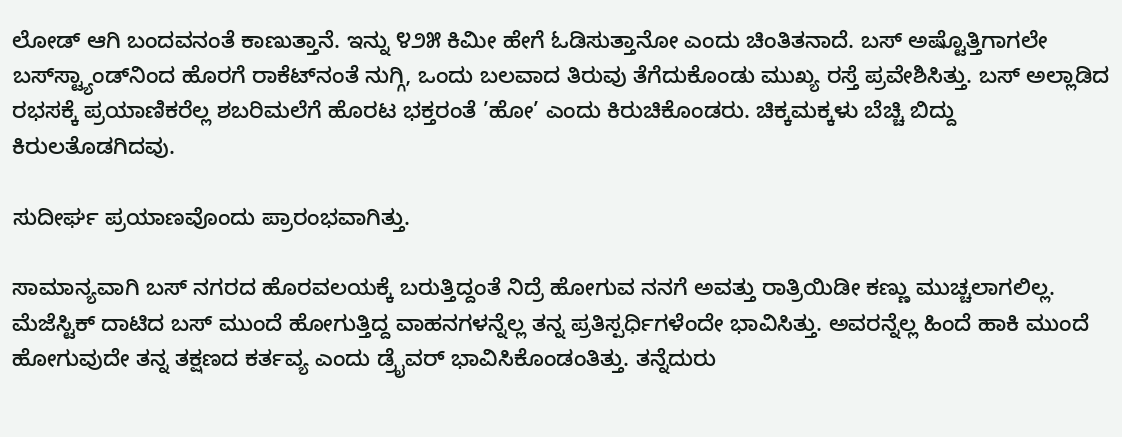ಲೋಡ್‌ ಆಗಿ ಬಂದವನಂತೆ ಕಾಣುತ್ತಾನೆ. ಇನ್ನು ೪೨೫ ಕಿಮೀ ಹೇಗೆ ಓಡಿಸುತ್ತಾನೋ ಎಂದು ಚಿಂತಿತನಾದೆ. ಬಸ್‌ ಅಷ್ಟೊತ್ತಿಗಾಗಲೇ ಬಸ್‌ಸ್ಟ್ಯಾಂಡ್‌ನಿಂದ ಹೊರಗೆ ರಾಕೆಟ್‌ನಂತೆ ನುಗ್ಗಿ, ಒಂದು ಬಲವಾದ ತಿರುವು ತೆಗೆದುಕೊಂಡು ಮುಖ್ಯ ರಸ್ತೆ ಪ್ರವೇಶಿಸಿತ್ತು. ಬಸ್‌ ಅಲ್ಲಾಡಿದ ರಭಸಕ್ಕೆ ಪ್ರಯಾಣಿಕರೆಲ್ಲ ಶಬರಿಮಲೆಗೆ ಹೊರಟ ಭಕ್ತರಂತೆ ’ಹೋ’ ಎಂದು ಕಿರುಚಿಕೊಂಡರು. ಚಿಕ್ಕಮಕ್ಕಳು ಬೆಚ್ಚಿ ಬಿದ್ದು ಕಿರುಲತೊಡಗಿದವು.

ಸುದೀರ್ಘ ಪ್ರಯಾಣವೊಂದು ಪ್ರಾರಂಭವಾಗಿತ್ತು.

ಸಾಮಾನ್ಯವಾಗಿ ಬಸ್‌ ನಗರದ ಹೊರವಲಯಕ್ಕೆ ಬರುತ್ತಿದ್ದಂತೆ ನಿದ್ರೆ ಹೋಗುವ ನನಗೆ ಅವತ್ತು ರಾತ್ರಿಯಿಡೀ ಕಣ್ಣು ಮುಚ್ಚಲಾಗಲಿಲ್ಲ. ಮೆಜೆಸ್ಟಿಕ್‌ ದಾಟಿದ ಬಸ್‌ ಮುಂದೆ ಹೋಗುತ್ತಿದ್ದ ವಾಹನಗಳನ್ನೆಲ್ಲ ತನ್ನ ಪ್ರತಿಸ್ಪರ್ಧಿಗಳೆಂದೇ ಭಾವಿಸಿತ್ತು. ಅವರನ್ನೆಲ್ಲ ಹಿಂದೆ ಹಾಕಿ ಮುಂದೆ ಹೋಗುವುದೇ ತನ್ನ ತಕ್ಷಣದ ಕರ್ತವ್ಯ ಎಂದು ಡ್ರೈವರ್‌ ಭಾವಿಸಿಕೊಂಡಂತಿತ್ತು. ತನ್ನೆದುರು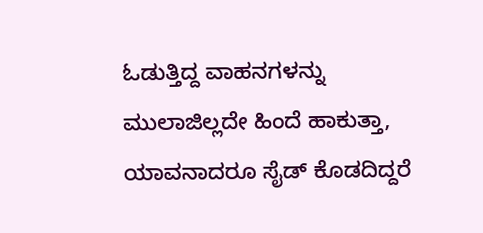ಓಡುತ್ತಿದ್ದ ವಾಹನಗಳನ್ನು ಮುಲಾಜಿಲ್ಲದೇ ಹಿಂದೆ ಹಾಕುತ್ತಾ, ಯಾವನಾದರೂ ಸೈಡ್‌ ಕೊಡದಿದ್ದರೆ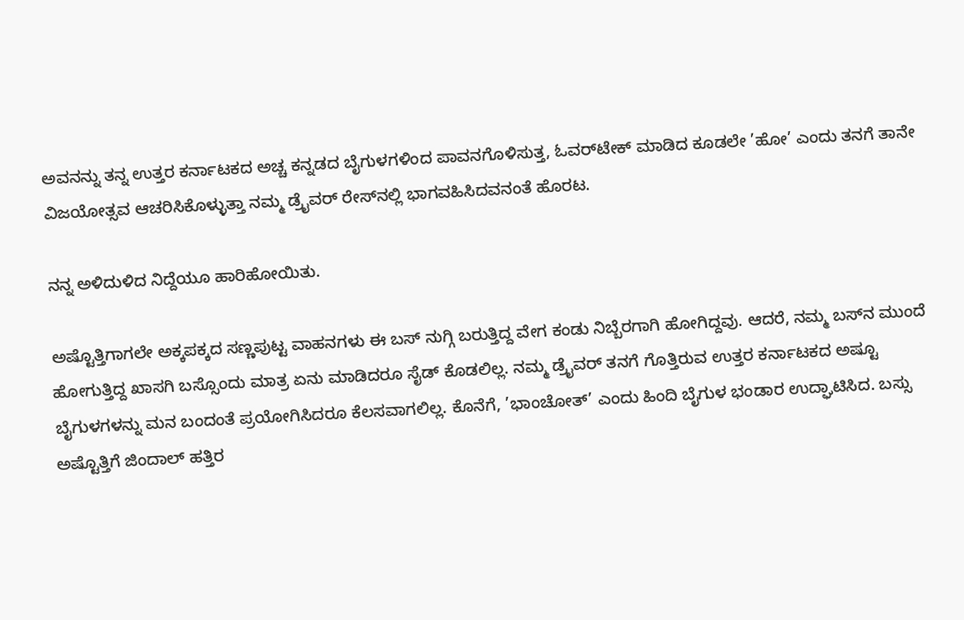ಅವನನ್ನು ತನ್ನ ಉತ್ತರ ಕರ್ನಾಟಕದ ಅಚ್ಚ ಕನ್ನಡದ ಬೈಗುಳಗಳಿಂದ ಪಾವನಗೊಳಿಸುತ್ತ, ಓವರ್‌ಟೇಕ್‌ ಮಾಡಿದ ಕೂಡಲೇ ’ಹೋ’ ಎಂದು ತನಗೆ ತಾನೇ ವಿಜಯೋತ್ಸವ ಆಚರಿಸಿಕೊಳ್ಳುತ್ತಾ ನಮ್ಮ ಡ್ರೈವರ್‌ ರೇಸ್‌ನಲ್ಲಿ ಭಾಗವಹಿಸಿದವನಂತೆ ಹೊರಟ.

ನನ್ನ ಅಳಿದುಳಿದ ನಿದ್ದೆಯೂ ಹಾರಿಹೋಯಿತು.

ಅಷ್ಟೊತ್ತಿಗಾಗಲೇ ಅಕ್ಕಪಕ್ಕದ ಸಣ್ಣಪುಟ್ಟ ವಾಹನಗಳು ಈ ಬಸ್‌ ನುಗ್ಗಿ ಬರುತ್ತಿದ್ದ ವೇಗ ಕಂಡು ನಿಬ್ಬೆರಗಾಗಿ ಹೋಗಿದ್ದವು. ಆದರೆ, ನಮ್ಮ ಬಸ್‌ನ ಮುಂದೆ ಹೋಗುತ್ತಿದ್ದ ಖಾಸಗಿ ಬಸ್ಸೊಂದು ಮಾತ್ರ ಏನು ಮಾಡಿದರೂ ಸೈಡ್‌ ಕೊಡಲಿಲ್ಲ. ನಮ್ಮ ಡ್ರೈವರ್‌ ತನಗೆ ಗೊತ್ತಿರುವ ಉತ್ತರ ಕರ್ನಾಟಕದ ಅಷ್ಟೂ ಬೈಗುಳಗಳನ್ನು ಮನ ಬಂದಂತೆ ಪ್ರಯೋಗಿಸಿದರೂ ಕೆಲಸವಾಗಲಿಲ್ಲ. ಕೊನೆಗೆ, ’ಭಾಂಚೋತ್‌’ ಎಂದು ಹಿಂದಿ ಬೈಗುಳ ಭಂಡಾರ ಉದ್ಘಾಟಿಸಿದ. ಬಸ್ಸು ಅಷ್ಟೊತ್ತಿಗೆ ಜಿಂದಾಲ್‌ ಹತ್ತಿರ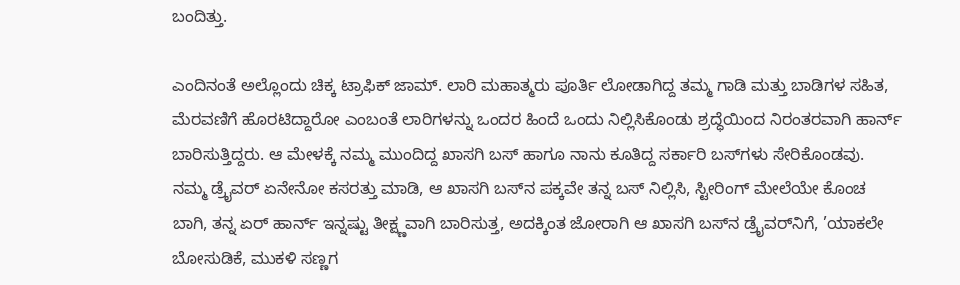ಬಂದಿತ್ತು.

ಎಂದಿನಂತೆ ಅಲ್ಲೊಂದು ಚಿಕ್ಕ ಟ್ರಾಫಿಕ್‌ ಜಾಮ್‌. ಲಾರಿ ಮಹಾತ್ಮರು ಪೂರ್ತಿ ಲೋಡಾಗಿದ್ದ ತಮ್ಮ ಗಾಡಿ ಮತ್ತು ಬಾಡಿಗಳ ಸಹಿತ, ಮೆರವಣಿಗೆ ಹೊರಟಿದ್ದಾರೋ ಎಂಬಂತೆ ಲಾರಿಗಳನ್ನು ಒಂದರ ಹಿಂದೆ ಒಂದು ನಿಲ್ಲಿಸಿಕೊಂಡು ಶ್ರದ್ಧೆಯಿಂದ ನಿರಂತರವಾಗಿ ಹಾರ್ನ್‌ ಬಾರಿಸುತ್ತಿದ್ದರು. ಆ ಮೇಳಕ್ಕೆ ನಮ್ಮ ಮುಂದಿದ್ದ ಖಾಸಗಿ ಬಸ್‌ ಹಾಗೂ ನಾನು ಕೂತಿದ್ದ ಸರ್ಕಾರಿ ಬಸ್‌ಗಳು ಸೇರಿಕೊಂಡವು. ನಮ್ಮ ಡ್ರೈವರ್‌ ಏನೇನೋ ಕಸರತ್ತು ಮಾಡಿ, ಆ ಖಾಸಗಿ ಬಸ್‌ನ ಪಕ್ಕವೇ ತನ್ನ ಬಸ್‌ ನಿಲ್ಲಿಸಿ, ಸ್ಟೀರಿಂಗ್‌ ಮೇಲೆಯೇ ಕೊಂಚ ಬಾಗಿ, ತನ್ನ ಏರ್‌ ಹಾರ್ನ್‌ ಇನ್ನಷ್ಟು ತೀಕ್ಷ್ಣವಾಗಿ ಬಾರಿಸುತ್ತ, ಅದಕ್ಕಿಂತ ಜೋರಾಗಿ ಆ ಖಾಸಗಿ ಬಸ್‌ನ ಡ್ರೈವರ್‌ನಿಗೆ, ’ಯಾಕಲೇ ಬೋಸುಡಿಕೆ, ಮುಕಳಿ ಸಣ್ಣಗ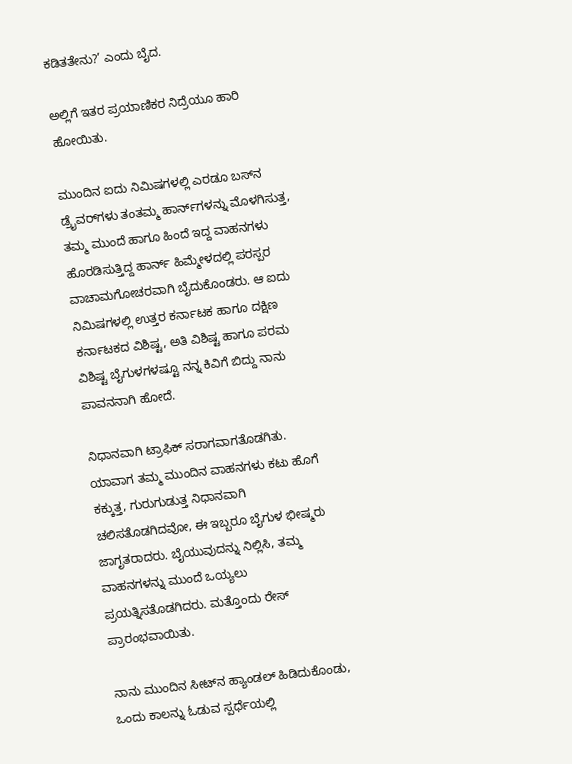ಕಡಿತತೇನು?’ ಎಂದು ಬೈದ.

ಅಲ್ಲಿಗೆ ಇತರ ಪ್ರಯಾಣಿಕರ ನಿದ್ರೆಯೂ ಹಾರಿ ಹೋಯಿತು.

ಮುಂದಿನ ಐದು ನಿಮಿಷಗಳಲ್ಲಿ ಎರಡೂ ಬಸ್‌ನ ಡ್ರೈವರ್‌ಗಳು ತಂತಮ್ಮ ಹಾರ್ನ್‌‌ಗಳನ್ನು ಮೊಳಗಿಸುತ್ತ, ತಮ್ಮ ಮುಂದೆ ಹಾಗೂ ಹಿಂದೆ ಇದ್ದ ವಾಹನಗಳು ಹೊರಡಿಸುತ್ತಿದ್ದ ಹಾರ್ನ್‌ ಹಿಮ್ಮೇಳದಲ್ಲಿ ಪರಸ್ಪರ ವಾಚಾಮಗೋಚರವಾಗಿ ಬೈದುಕೊಂಡರು. ಆ ಐದು ನಿಮಿಷಗಳಲ್ಲಿ ಉತ್ತರ ಕರ್ನಾಟಕ ಹಾಗೂ ದಕ್ಷಿಣ ಕರ್ನಾಟಕದ ವಿಶಿಷ್ಟ, ಅತಿ ವಿಶಿಷ್ಟ ಹಾಗೂ ಪರಮ ವಿಶಿಷ್ಟ ಬೈಗುಳಗಳಷ್ಟೂ ನನ್ನ ಕಿವಿಗೆ ಬಿದ್ದು ನಾನು ಪಾವನನಾಗಿ ಹೋದೆ.

ನಿಧಾನವಾಗಿ ಟ್ರಾಫಿಕ್‌ ಸರಾಗವಾಗತೊಡಗಿತು. ಯಾವಾಗ ತಮ್ಮ ಮುಂದಿನ ವಾಹನಗಳು ಕಟು ಹೊಗೆ ಕಕ್ಕುತ್ತ, ಗುರುಗುಡುತ್ತ ನಿಧಾನವಾಗಿ ಚಲಿಸತೊಡಗಿದವೋ, ಈ ಇಬ್ಬರೂ ಬೈಗುಳ ಭೀಷ್ಮರು ಜಾಗೃತರಾದರು. ಬೈಯುವುದನ್ನು ನಿಲ್ಲಿಸಿ, ತಮ್ಮ ವಾಹನಗಳನ್ನು ಮುಂದೆ ಒಯ್ಯಲು ಪ್ರಯತ್ನಿಸತೊಡಗಿದರು. ಮತ್ತೊಂದು ರೇಸ್‌ ಪ್ರಾರಂಭವಾಯಿತು.

ನಾನು ಮುಂದಿನ ಸೀಟ್‌ನ ಹ್ಯಾಂಡಲ್‌ ಹಿಡಿದುಕೊಂಡು, ಒಂದು ಕಾಲನ್ನು ಓಡುವ ಸ್ಪರ್ಧೆಯಲ್ಲಿ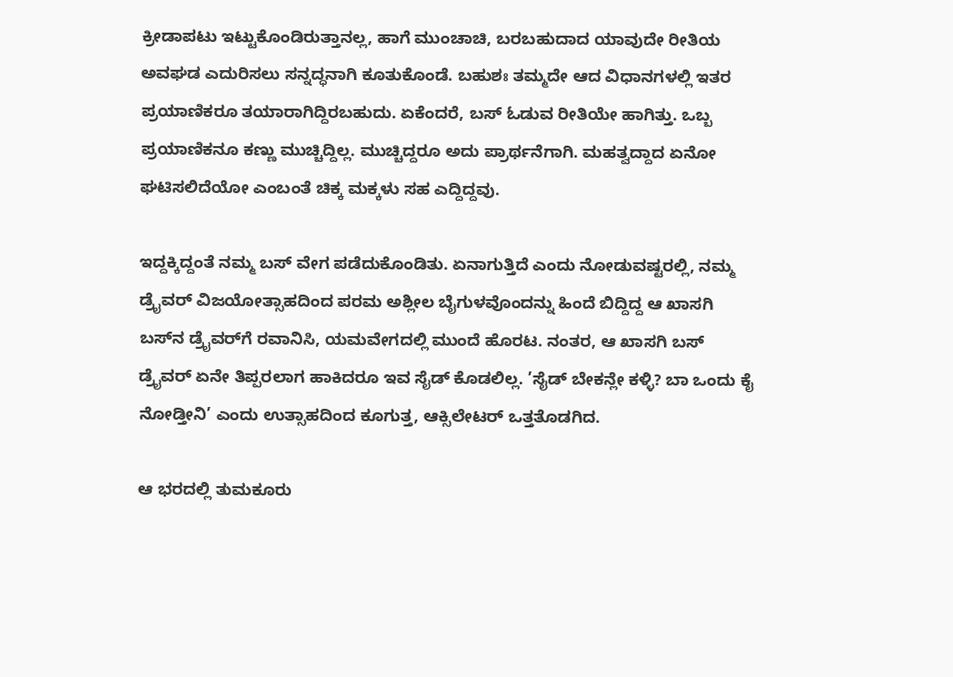ಕ್ರೀಡಾಪಟು ಇಟ್ಟುಕೊಂಡಿರುತ್ತಾನಲ್ಲ, ಹಾಗೆ ಮುಂಚಾಚಿ, ಬರಬಹುದಾದ ಯಾವುದೇ ರೀತಿಯ ಅವಘಡ ಎದುರಿಸಲು ಸನ್ನದ್ಧನಾಗಿ ಕೂತುಕೊಂಡೆ. ಬಹುಶಃ ತಮ್ಮದೇ ಆದ ವಿಧಾನಗಳಲ್ಲಿ ಇತರ ಪ್ರಯಾಣಿಕರೂ ತಯಾರಾಗಿದ್ದಿರಬಹುದು. ಏಕೆಂದರೆ, ಬಸ್‌ ಓಡುವ ರೀತಿಯೇ ಹಾಗಿತ್ತು. ಒಬ್ಬ ಪ್ರಯಾಣಿಕನೂ ಕಣ್ಣು ಮುಚ್ಚಿದ್ದಿಲ್ಲ. ಮುಚ್ಚಿದ್ದರೂ ಅದು ಪ್ರಾರ್ಥನೆಗಾಗಿ. ಮಹತ್ವದ್ದಾದ ಏನೋ ಘಟಿಸಲಿದೆಯೋ ಎಂಬಂತೆ ಚಿಕ್ಕ ಮಕ್ಕಳು ಸಹ ಎದ್ದಿದ್ದವು.

ಇದ್ದಕ್ಕಿದ್ದಂತೆ ನಮ್ಮ ಬಸ್‌ ವೇಗ ಪಡೆದುಕೊಂಡಿತು. ಏನಾಗುತ್ತಿದೆ ಎಂದು ನೋಡುವಷ್ಟರಲ್ಲಿ, ನಮ್ಮ ಡ್ರೈವರ್‌ ವಿಜಯೋತ್ಸಾಹದಿಂದ ಪರಮ ಅಶ್ಲೀಲ ಬೈಗುಳವೊಂದನ್ನು ಹಿಂದೆ ಬಿದ್ದಿದ್ದ ಆ ಖಾಸಗಿ ಬಸ್‌ನ ಡ್ರೈವರ್‌ಗೆ ರವಾನಿಸಿ, ಯಮವೇಗದಲ್ಲಿ ಮುಂದೆ ಹೊರಟ. ನಂತರ, ಆ ಖಾಸಗಿ ಬಸ್‌ ಡ್ರೈವರ್‌ ಏನೇ ತಿಪ್ಪರಲಾಗ ಹಾಕಿದರೂ ಇವ ಸೈಡ್‌ ಕೊಡಲಿಲ್ಲ. ’ಸೈಡ್‌ ಬೇಕನ್ಲೇ ಕಳ್ಳಿ? ಬಾ ಒಂದು ಕೈ ನೋಡ್ತೀನಿ’ ಎಂದು ಉತ್ಸಾಹದಿಂದ ಕೂಗುತ್ತ, ಆಕ್ಸಿಲೇಟರ್‌ ಒತ್ತತೊಡಗಿದ.

ಆ ಭರದಲ್ಲಿ ತುಮಕೂರು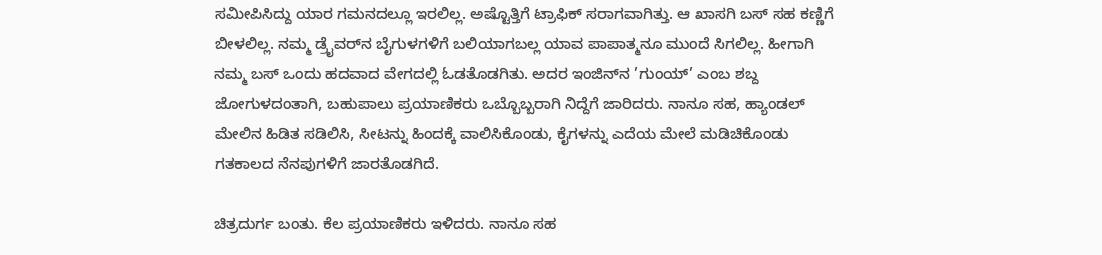ಸಮೀಪಿಸಿದ್ದು ಯಾರ ಗಮನದಲ್ಲೂ ಇರಲಿಲ್ಲ. ಅಷ್ಟೊತ್ತಿಗೆ ಟ್ರಾಫಿಕ್‌ ಸರಾಗವಾಗಿತ್ತು. ಆ ಖಾಸಗಿ ಬಸ್‌ ಸಹ ಕಣ್ಣಿಗೆ ಬೀಳಲಿಲ್ಲ. ನಮ್ಮ ಡ್ರೈವರ್‌ನ ಬೈಗುಳಗಳಿಗೆ ಬಲಿಯಾಗಬಲ್ಲ ಯಾವ ಪಾಪಾತ್ಮನೂ ಮುಂದೆ ಸಿಗಲಿಲ್ಲ. ಹೀಗಾಗಿ ನಮ್ಮ ಬಸ್‌ ಒಂದು ಹದವಾದ ವೇಗದಲ್ಲಿ ಓಡತೊಡಗಿತು. ಅದರ ಇಂಜಿನ್‌ನ ’ಗುಂಯ್‌’ ಎಂಬ ಶಬ್ದ ಜೋಗುಳದಂತಾಗಿ, ಬಹುಪಾಲು ಪ್ರಯಾಣಿಕರು ಒಬ್ಬೊಬ್ಬರಾಗಿ ನಿದ್ದೆಗೆ ಜಾರಿದರು. ನಾನೂ ಸಹ, ಹ್ಯಾಂಡಲ್‌ ಮೇಲಿನ ಹಿಡಿತ ಸಡಿಲಿಸಿ, ಸೀಟನ್ನು ಹಿಂದಕ್ಕೆ ವಾಲಿಸಿಕೊಂಡು, ಕೈಗಳನ್ನು ಎದೆಯ ಮೇಲೆ ಮಡಿಚಿಕೊಂಡು ಗತಕಾಲದ ನೆನಪುಗಳಿಗೆ ಜಾರತೊಡಗಿದೆ.

ಚಿತ್ರದುರ್ಗ ಬಂತು. ಕೆಲ ಪ್ರಯಾಣಿಕರು ಇಳಿದರು. ನಾನೂ ಸಹ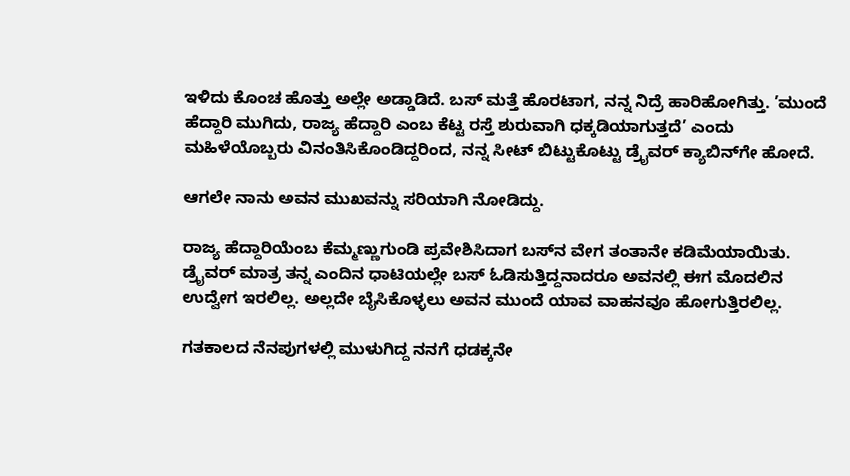ಇಳಿದು ಕೊಂಚ ಹೊತ್ತು ಅಲ್ಲೇ ಅಡ್ಡಾಡಿದೆ. ಬಸ್‌ ಮತ್ತೆ ಹೊರಟಾಗ, ನನ್ನ ನಿದ್ರೆ ಹಾರಿಹೋಗಿತ್ತು. ’ಮುಂದೆ ಹೆದ್ದಾರಿ ಮುಗಿದು, ರಾಜ್ಯ ಹೆದ್ದಾರಿ ಎಂಬ ಕೆಟ್ಟ ರಸ್ತೆ ಶುರುವಾಗಿ ಧಕ್ಕಡಿಯಾಗುತ್ತದೆ’ ಎಂದು ಮಹಿಳೆಯೊಬ್ಬರು ವಿನಂತಿಸಿಕೊಂಡಿದ್ದರಿಂದ, ನನ್ನ ಸೀಟ್‌ ಬಿಟ್ಟುಕೊಟ್ಟು ಡ್ರೈವರ್‌ ಕ್ಯಾಬಿನ್‌ಗೇ ಹೋದೆ.

ಆಗಲೇ ನಾನು ಅವನ ಮುಖವನ್ನು ಸರಿಯಾಗಿ ನೋಡಿದ್ದು.

ರಾಜ್ಯ ಹೆದ್ದಾರಿಯೆಂಬ ಕೆಮ್ಮಣ್ಣುಗುಂಡಿ ಪ್ರವೇಶಿಸಿದಾಗ ಬಸ್‌ನ ವೇಗ ತಂತಾನೇ ಕಡಿಮೆಯಾಯಿತು. ಡ್ರೈವರ್‌ ಮಾತ್ರ ತನ್ನ ಎಂದಿನ ಧಾಟಿಯಲ್ಲೇ ಬಸ್‌ ಓಡಿಸುತ್ತಿದ್ದನಾದರೂ ಅವನಲ್ಲಿ ಈಗ ಮೊದಲಿನ ಉದ್ವೇಗ ಇರಲಿಲ್ಲ. ಅಲ್ಲದೇ ಬೈಸಿಕೊಳ್ಳಲು ಅವನ ಮುಂದೆ ಯಾವ ವಾಹನವೂ ಹೋಗುತ್ತಿರಲಿಲ್ಲ.

ಗತಕಾಲದ ನೆನಪುಗಳಲ್ಲಿ ಮುಳುಗಿದ್ದ ನನಗೆ ಧಡಕ್ಕನೇ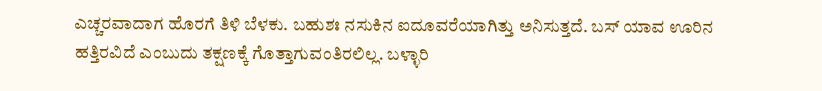ಎಚ್ಚರವಾದಾಗ ಹೊರಗೆ ತಿಳಿ ಬೆಳಕು. ಬಹುಶಃ ನಸುಕಿನ ಐದೂವರೆಯಾಗಿತ್ತು ಅನಿಸುತ್ತದೆ. ಬಸ್‌ ಯಾವ ಊರಿನ ಹತ್ತಿರವಿದೆ ಎಂಬುದು ತಕ್ಷಣಕ್ಕೆ ಗೊತ್ತಾಗುವಂತಿರಲಿಲ್ಲ. ಬಳ್ಳಾರಿ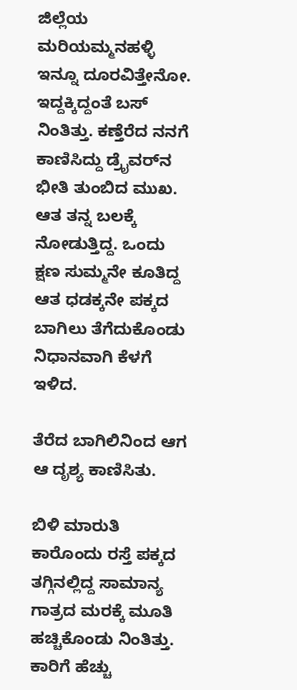ಜಿಲ್ಲೆಯ ಮರಿಯಮ್ಮನಹಳ್ಳಿ ಇನ್ನೂ ದೂರವಿತ್ತೇನೋ. ಇದ್ದಕ್ಕಿದ್ದಂತೆ ಬಸ್‌ ನಿಂತಿತ್ತು. ಕಣ್ತೆರೆದ ನನಗೆ ಕಾಣಿಸಿದ್ದು ಡ್ರೈವರ್‌ನ ಭೀತಿ ತುಂಬಿದ ಮುಖ. ಆತ ತನ್ನ ಬಲಕ್ಕೆ ನೋಡುತ್ತಿದ್ದ. ಒಂದು ಕ್ಷಣ ಸುಮ್ಮನೇ ಕೂತಿದ್ದ ಆತ ಧಡಕ್ಕನೇ ಪಕ್ಕದ ಬಾಗಿಲು ತೆಗೆದುಕೊಂಡು ನಿಧಾನವಾಗಿ ಕೆಳಗೆ ಇಳಿದ.

ತೆರೆದ ಬಾಗಿಲಿನಿಂದ ಆಗ ಆ ದೃಶ್ಯ ಕಾಣಿಸಿತು.

ಬಿಳಿ ಮಾರುತಿ ಕಾರೊಂದು ರಸ್ತೆ ಪಕ್ಕದ ತಗ್ಗಿನಲ್ಲಿದ್ದ ಸಾಮಾನ್ಯ ಗಾತ್ರದ ಮರಕ್ಕೆ ಮೂತಿ ಹಚ್ಚಿಕೊಂಡು ನಿಂತಿತ್ತು. ಕಾರಿಗೆ ಹೆಚ್ಚು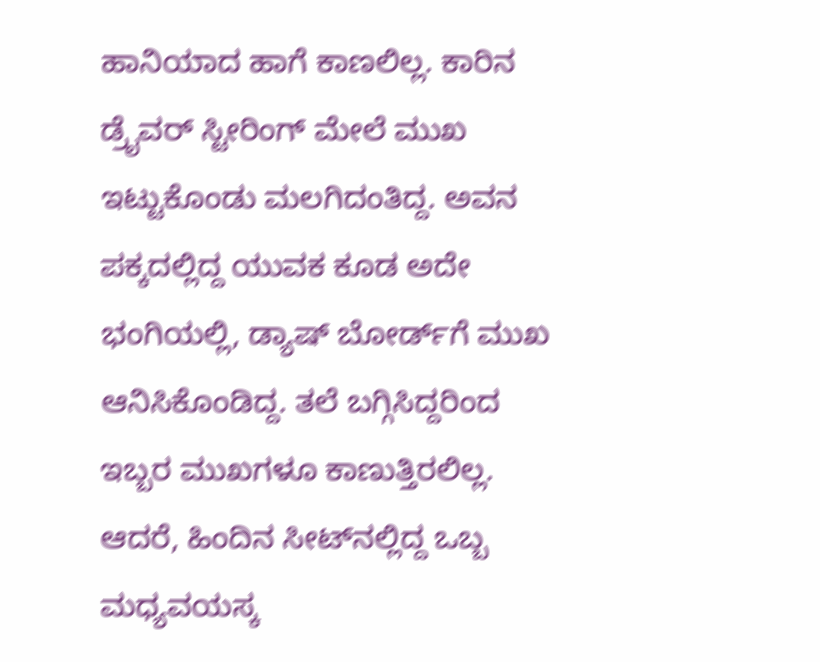ಹಾನಿಯಾದ ಹಾಗೆ ಕಾಣಲಿಲ್ಲ. ಕಾರಿನ ಡ್ರೈವರ್‌ ಸ್ಟೀರಿಂಗ್‌ ಮೇಲೆ ಮುಖ ಇಟ್ಟುಕೊಂಡು ಮಲಗಿದಂತಿದ್ದ. ಅವನ ಪಕ್ಕದಲ್ಲಿದ್ದ ಯುವಕ ಕೂಡ ಅದೇ ಭಂಗಿಯಲ್ಲಿ, ಡ್ಯಾಷ್‌ ಬೋರ್ಡ್‌‌ಗೆ ಮುಖ ಆನಿಸಿಕೊಂಡಿದ್ದ. ತಲೆ ಬಗ್ಗಿಸಿದ್ದರಿಂದ ಇಬ್ಬರ ಮುಖಗಳೂ ಕಾಣುತ್ತಿರಲಿಲ್ಲ. ಆದರೆ, ಹಿಂದಿನ ಸೀಟ್‌ನಲ್ಲಿದ್ದ ಒಬ್ಬ ಮಧ್ಯವಯಸ್ಕ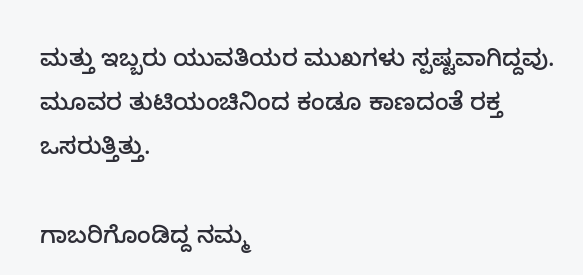ಮತ್ತು ಇಬ್ಬರು ಯುವತಿಯರ ಮುಖಗಳು ಸ್ಪಷ್ಟವಾಗಿದ್ದವು. ಮೂವರ ತುಟಿಯಂಚಿನಿಂದ ಕಂಡೂ ಕಾಣದಂತೆ ರಕ್ತ ಒಸರುತ್ತಿತ್ತು.

ಗಾಬರಿಗೊಂಡಿದ್ದ ನಮ್ಮ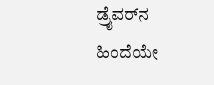ಡ್ರೈವರ್‌ನ ಹಿಂದೆಯೇ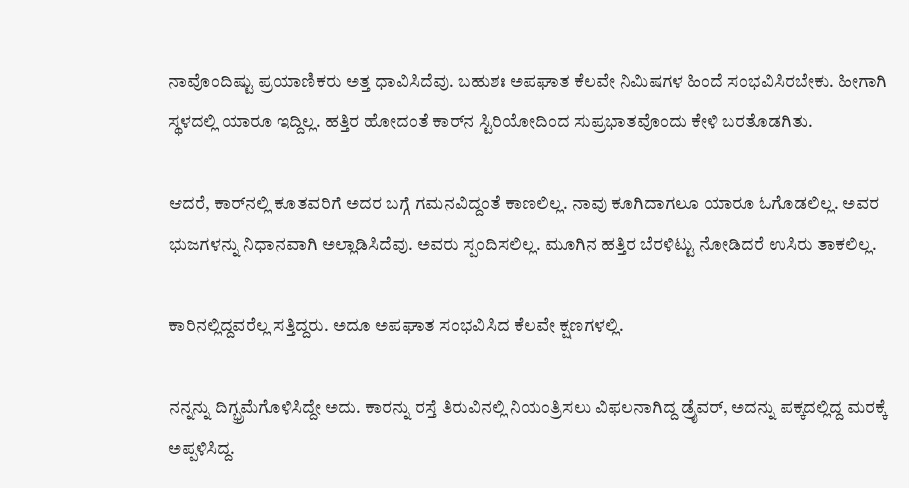ನಾವೊಂದಿಷ್ಟು ಪ್ರಯಾಣಿಕರು ಅತ್ತ ಧಾವಿಸಿದೆವು. ಬಹುಶಃ ಅಪಘಾತ ಕೆಲವೇ ನಿಮಿಷಗಳ ಹಿಂದೆ ಸಂಭವಿಸಿರಬೇಕು. ಹೀಗಾಗಿ ಸ್ಥಳದಲ್ಲಿ ಯಾರೂ ಇದ್ದಿಲ್ಲ. ಹತ್ತಿರ ಹೋದಂತೆ ಕಾರ್‌ನ ಸ್ಟಿರಿಯೋದಿಂದ ಸುಪ್ರಭಾತವೊಂದು ಕೇಳಿ ಬರತೊಡಗಿತು.

ಆದರೆ, ಕಾರ್‌ನಲ್ಲಿ ಕೂತವರಿಗೆ ಅದರ ಬಗ್ಗೆ ಗಮನವಿದ್ದಂತೆ ಕಾಣಲಿಲ್ಲ. ನಾವು ಕೂಗಿದಾಗಲೂ ಯಾರೂ ಓಗೊಡಲಿಲ್ಲ. ಅವರ ಭುಜಗಳನ್ನು ನಿಧಾನವಾಗಿ ಅಲ್ಲಾಡಿಸಿದೆವು. ಅವರು ಸ್ಪಂದಿಸಲಿಲ್ಲ. ಮೂಗಿನ ಹತ್ತಿರ ಬೆರಳಿಟ್ಟು ನೋಡಿದರೆ ಉಸಿರು ತಾಕಲಿಲ್ಲ.

ಕಾರಿನಲ್ಲಿದ್ದವರೆಲ್ಲ ಸತ್ತಿದ್ದರು. ಅದೂ ಅಪಘಾತ ಸಂಭವಿಸಿದ ಕೆಲವೇ ಕ್ಷಣಗಳಲ್ಲಿ.

ನನ್ನನ್ನು ದಿಗ್ಭ್ರಮೆಗೊಳಿಸಿದ್ದೇ ಅದು. ಕಾರನ್ನು ರಸ್ತೆ ತಿರುವಿನಲ್ಲಿ ನಿಯಂತ್ರಿಸಲು ವಿಫಲನಾಗಿದ್ದ ಡ್ರೈವರ್‌, ಅದನ್ನು ಪಕ್ಕದಲ್ಲಿದ್ದ ಮರಕ್ಕೆ ಅಪ್ಪಳಿಸಿದ್ದ.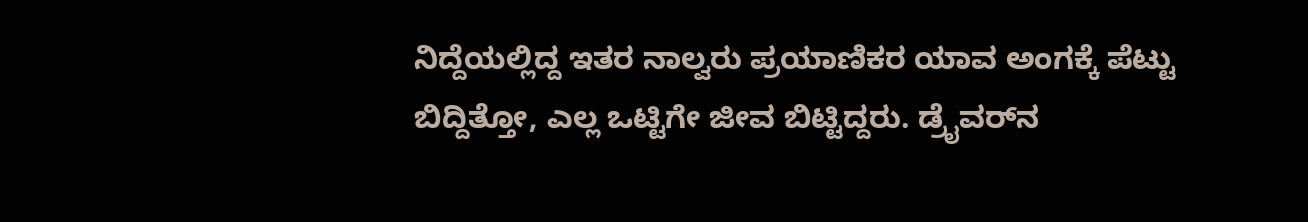ನಿದ್ದೆಯಲ್ಲಿದ್ದ ಇತರ ನಾಲ್ವರು ಪ್ರಯಾಣಿಕರ ಯಾವ ಅಂಗಕ್ಕೆ ಪೆಟ್ಟು ಬಿದ್ದಿತ್ತೋ, ಎಲ್ಲ ಒಟ್ಟಿಗೇ ಜೀವ ಬಿಟ್ಟಿದ್ದರು. ಡ್ರೈವರ್‌ನ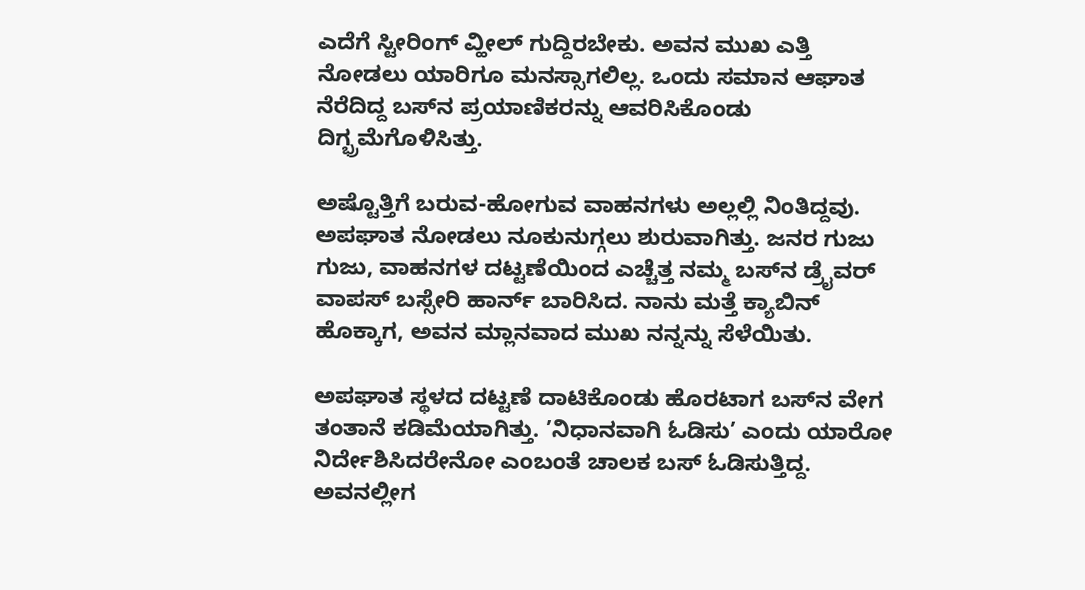ಎದೆಗೆ ಸ್ಟೀರಿಂಗ್‌ ವ್ಹೀಲ್‌ ಗುದ್ದಿರಬೇಕು. ಅವನ ಮುಖ ಎತ್ತಿ ನೋಡಲು ಯಾರಿಗೂ ಮನಸ್ಸಾಗಲಿಲ್ಲ. ಒಂದು ಸಮಾನ ಆಘಾತ ನೆರೆದಿದ್ದ ಬಸ್‌ನ ಪ್ರಯಾಣಿಕರನ್ನು ಆವರಿಸಿಕೊಂಡು ದಿಗ್ಭ್ರಮೆಗೊಳಿಸಿತ್ತು.

ಅಷ್ಟೊತ್ತಿಗೆ ಬರುವ-ಹೋಗುವ ವಾಹನಗಳು ಅಲ್ಲಲ್ಲಿ ನಿಂತಿದ್ದವು. ಅಪಘಾತ ನೋಡಲು ನೂಕುನುಗ್ಗಲು ಶುರುವಾಗಿತ್ತು. ಜನರ ಗುಜು ಗುಜು, ವಾಹನಗಳ ದಟ್ಟಣೆಯಿಂದ ಎಚ್ಚೆತ್ತ ನಮ್ಮ ಬಸ್‌ನ ಡ್ರೈವರ್‌ ವಾಪಸ್‌ ಬಸ್ಸೇರಿ ಹಾರ್ನ್‌ ಬಾರಿಸಿದ. ನಾನು ಮತ್ತೆ ಕ್ಯಾಬಿನ್‌ ಹೊಕ್ಕಾಗ, ಅವನ ಮ್ಲಾನವಾದ ಮುಖ ನನ್ನನ್ನು ಸೆಳೆಯಿತು.

ಅಪಘಾತ ಸ್ಥಳದ ದಟ್ಟಣೆ ದಾಟಿಕೊಂಡು ಹೊರಟಾಗ ಬಸ್‌ನ ವೇಗ ತಂತಾನೆ ಕಡಿಮೆಯಾಗಿತ್ತು. ’ನಿಧಾನವಾಗಿ ಓಡಿಸು’ ಎಂದು ಯಾರೋ ನಿರ್ದೇಶಿಸಿದರೇನೋ ಎಂಬಂತೆ ಚಾಲಕ ಬಸ್‌ ಓಡಿಸುತ್ತಿದ್ದ. ಅವನಲ್ಲೀಗ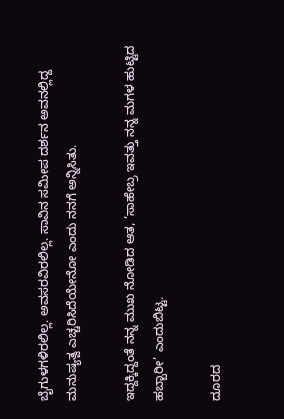ಬೈಗುಳಗಳಿರಲಿಲ್ಲ. ಅವಸರವಿರಲಿಲ್ಲ. ಸಾವಿನ ಸಮೀಪ ದರ್ಶನ ಅವನಲ್ಲಿದ್ದ ಮನುಷ್ಯತ್ವ ಎಚ್ಚರಿಸಿದೆಯೇನೋ ಎಂದು ನನಗೆ ಅನ್ನಿಸಿತು.

ಇದ್ದಕ್ಕಿದ್ದಂತೆ ನನ್ನ ಮುಖ ನೋಡಿದ ಆತ, ’ಸಾಹೇಬ್ರ ಇವತ್ತು ನನ್ನ ಮಗಳ ಹುಟ್ಟಿದ ಹಬ್ಬಾರೀ’ ಎಂದುಬಿಟ್ಟ.

ದೂರದ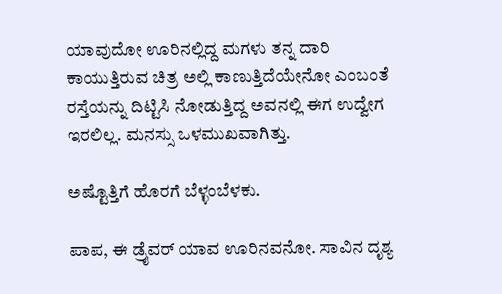ಯಾವುದೋ ಊರಿನಲ್ಲಿದ್ದ ಮಗಳು ತನ್ನ ದಾರಿ ಕಾಯುತ್ತಿರುವ ಚಿತ್ರ ಅಲ್ಲಿ ಕಾಣುತ್ತಿದೆಯೇನೋ ಎಂಬಂತೆ ರಸ್ತೆಯನ್ನು ದಿಟ್ಟಿಸಿ ನೋಡುತ್ತಿದ್ದ ಅವನಲ್ಲಿ ಈಗ ಉದ್ವೇಗ ಇರಲಿಲ್ಲ. ಮನಸ್ಸು ಒಳಮುಖವಾಗಿತ್ತು.

ಅಷ್ಟೊತ್ತಿಗೆ ಹೊರಗೆ ಬೆಳ್ಳಂಬೆಳಕು.

ಪಾಪ, ಈ ಡ್ರೈವರ್‌ ಯಾವ ಊರಿನವನೋ. ಸಾವಿನ ದೃಶ್ಯ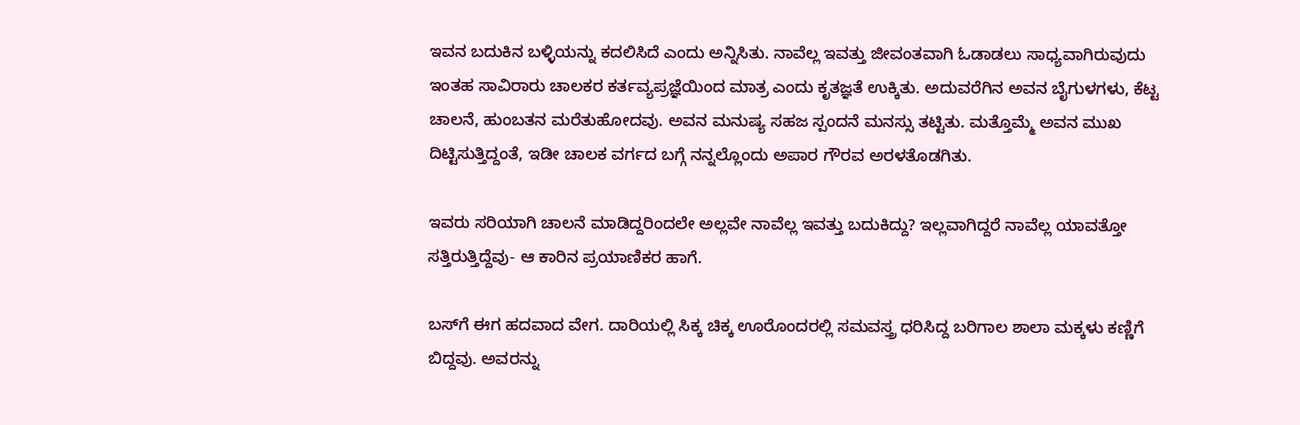ಇವನ ಬದುಕಿನ ಬಳ್ಳಿಯನ್ನು ಕದಲಿಸಿದೆ ಎಂದು ಅನ್ನಿಸಿತು. ನಾವೆಲ್ಲ ಇವತ್ತು ಜೀವಂತವಾಗಿ ಓಡಾಡಲು ಸಾಧ್ಯವಾಗಿರುವುದು ಇಂತಹ ಸಾವಿರಾರು ಚಾಲಕರ ಕರ್ತವ್ಯಪ್ರಜ್ಞೆಯಿಂದ ಮಾತ್ರ ಎಂದು ಕೃತಜ್ಞತೆ ಉಕ್ಕಿತು. ಅದುವರೆಗಿನ ಅವನ ಬೈಗುಳಗಳು, ಕೆಟ್ಟ ಚಾಲನೆ, ಹುಂಬತನ ಮರೆತುಹೋದವು. ಅವನ ಮನುಷ್ಯ ಸಹಜ ಸ್ಪಂದನೆ ಮನಸ್ಸು ತಟ್ಟಿತು. ಮತ್ತೊಮ್ಮೆ ಅವನ ಮುಖ ದಿಟ್ಟಿಸುತ್ತಿದ್ದಂತೆ, ಇಡೀ ಚಾಲಕ ವರ್ಗದ ಬಗ್ಗೆ ನನ್ನಲ್ಲೊಂದು ಅಪಾರ ಗೌರವ ಅರಳತೊಡಗಿತು.

ಇವರು ಸರಿಯಾಗಿ ಚಾಲನೆ ಮಾಡಿದ್ದರಿಂದಲೇ ಅಲ್ಲವೇ ನಾವೆಲ್ಲ ಇವತ್ತು ಬದುಕಿದ್ದು? ಇಲ್ಲವಾಗಿದ್ದರೆ ನಾವೆಲ್ಲ ಯಾವತ್ತೋ ಸತ್ತಿರುತ್ತಿದ್ದೆವು- ಆ ಕಾರಿನ ಪ್ರಯಾಣಿಕರ ಹಾಗೆ.

ಬಸ್‌ಗೆ ಈಗ ಹದವಾದ ವೇಗ. ದಾರಿಯಲ್ಲಿ ಸಿಕ್ಕ ಚಿಕ್ಕ ಊರೊಂದರಲ್ಲಿ ಸಮವಸ್ತ್ರ ಧರಿಸಿದ್ದ ಬರಿಗಾಲ ಶಾಲಾ ಮಕ್ಕಳು ಕಣ್ಣಿಗೆ ಬಿದ್ದವು. ಅವರನ್ನು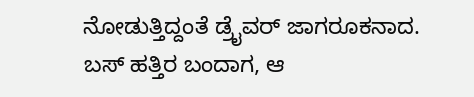ನೋಡುತ್ತಿದ್ದಂತೆ ಡ್ರೈವರ್‌ ಜಾಗರೂಕನಾದ. ಬಸ್‌ ಹತ್ತಿರ ಬಂದಾಗ, ಆ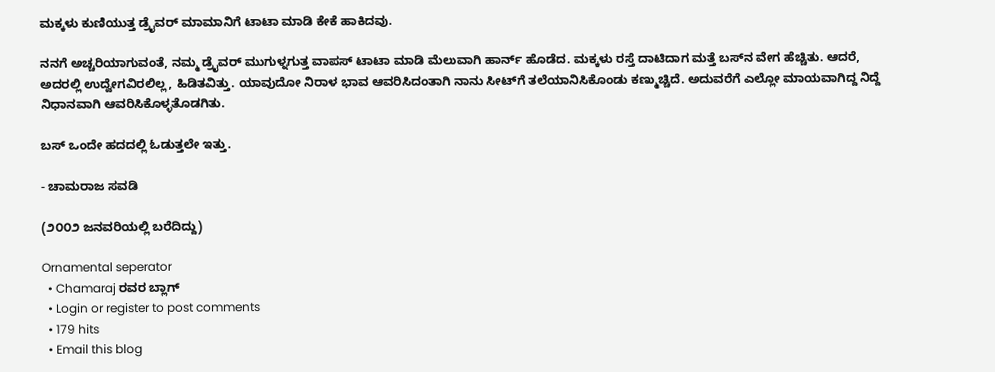ಮಕ್ಕಳು ಕುಣಿಯುತ್ತ ಡ್ರೈವರ್‌ ಮಾಮಾನಿಗೆ ಟಾಟಾ ಮಾಡಿ ಕೇಕೆ ಹಾಕಿದವು.

ನನಗೆ ಅಚ್ಚರಿಯಾಗುವಂತೆ, ನಮ್ಮ ಡ್ರೈವರ್‌ ಮುಗುಳ್ನಗುತ್ತ ವಾಪಸ್‌ ಟಾಟಾ ಮಾಡಿ ಮೆಲುವಾಗಿ ಹಾರ್ನ್‌ ಹೊಡೆದ. ಮಕ್ಕಳು ರಸ್ತೆ ದಾಟಿದಾಗ ಮತ್ತೆ ಬಸ್‌ನ ವೇಗ ಹೆಚ್ಚಿತು. ಆದರೆ, ಅದರಲ್ಲಿ ಉದ್ವೇಗವಿರಲಿಲ್ಲ, ಹಿಡಿತವಿತ್ತು. ಯಾವುದೋ ನಿರಾಳ ಭಾವ ಆವರಿಸಿದಂತಾಗಿ ನಾನು ಸೀಟ್‌ಗೆ ತಲೆಯಾನಿಸಿಕೊಂಡು ಕಣ್ಮುಚ್ಚಿದೆ. ಅದುವರೆಗೆ ಎಲ್ಲೋ ಮಾಯವಾಗಿದ್ದ ನಿದ್ದೆ ನಿಧಾನವಾಗಿ ಆವರಿಸಿಕೊಳ್ಳತೊಡಗಿತು.

ಬಸ್‌ ಒಂದೇ ಹದದಲ್ಲಿ ಓಡುತ್ತಲೇ ಇತ್ತು.

- ಚಾಮರಾಜ ಸವಡಿ

(೨೦೦೨ ಜನವರಿಯಲ್ಲಿ ಬರೆದಿದ್ದು)

Ornamental seperator
  • Chamaraj ರವರ ಬ್ಲಾಗ್
  • Login or register to post comments
  • 179 hits
  • Email this blog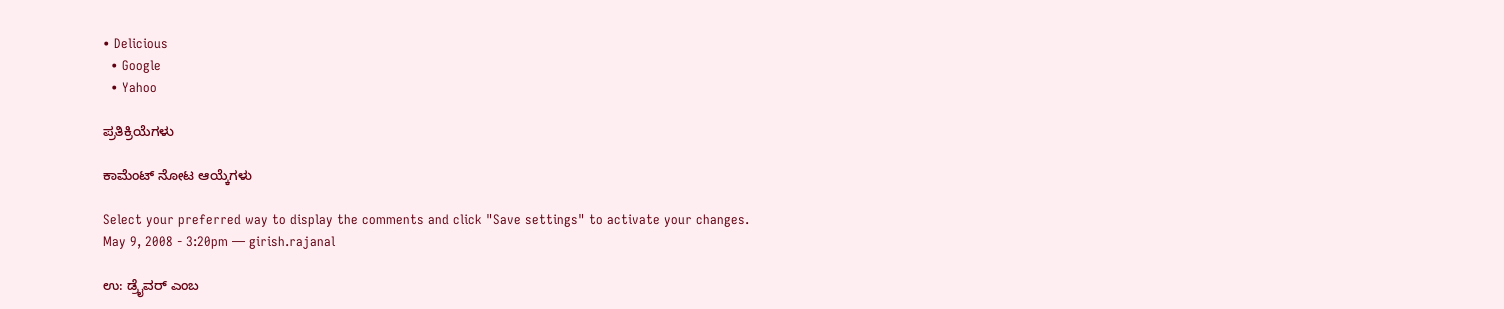• Delicious
  • Google
  • Yahoo

ಪ್ರತಿಕ್ರಿಯೆಗಳು

ಕಾಮೆಂಟ್ ನೋಟ ಆಯ್ಕೆಗಳು

Select your preferred way to display the comments and click "Save settings" to activate your changes.
May 9, 2008 - 3:20pm — girish.rajanal

ಉ: ಡ್ರೈವರ್‌ ಎಂಬ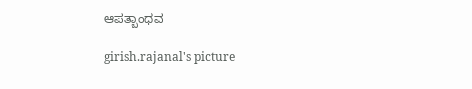ಆಪತ್ಬಾಂಧವ

girish.rajanal's picture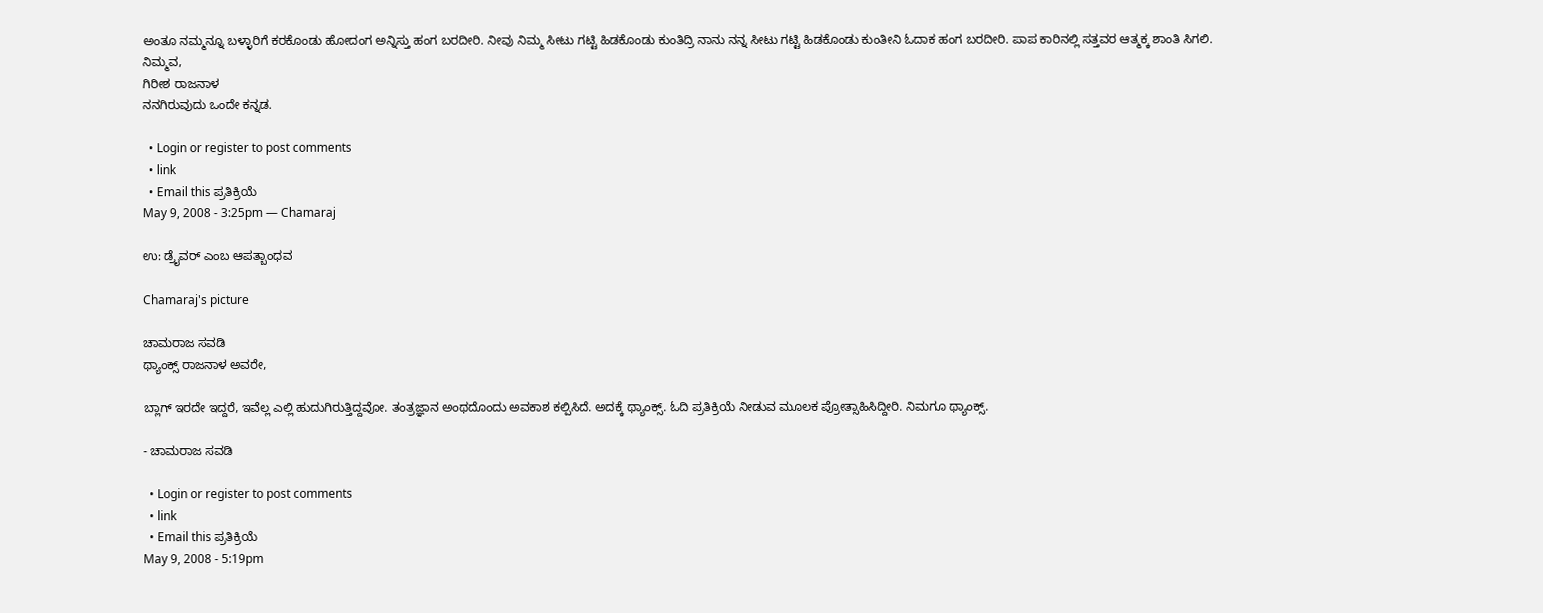ಅಂತೂ ನಮ್ಮನ್ನೂ ಬಳ್ಳಾರಿಗೆ ಕರಕೊಂಡು ಹೋದಂಗ ಅನ್ನಿಸ್ತು ಹಂಗ ಬರದೀರಿ. ನೀವು ನಿಮ್ಮ ಸೀಟು ಗಟ್ಟಿ ಹಿಡಕೊಂಡು ಕುಂತಿದ್ರಿ ನಾನು ನನ್ನ ಸೀಟು ಗಟ್ಟಿ ಹಿಡಕೊಂಡು ಕುಂತೀನಿ ಓದಾಕ ಹಂಗ ಬರದೀರಿ. ಪಾಪ ಕಾರಿನಲ್ಲಿ ಸತ್ತವರ ಆತ್ಮಕ್ಕ ಶಾಂತಿ ಸಿಗಲಿ.
ನಿಮ್ಮವ,
ಗಿರೀಶ ರಾಜನಾಳ
ನನಗಿರುವುದು ಒಂದೇ ಕನ್ನಡ.

  • Login or register to post comments
  • link
  • Email this ಪ್ರತಿಕ್ರಿಯೆ
May 9, 2008 - 3:25pm — Chamaraj

ಉ: ಡ್ರೈವರ್‌ ಎಂಬ ಆಪತ್ಬಾಂಧವ

Chamaraj's picture

ಚಾಮರಾಜ ಸವಡಿ
ಥ್ಯಾಂಕ್ಸ್‌ ರಾಜನಾಳ ಅವರೇ,

ಬ್ಲಾಗ್ ಇರದೇ ಇದ್ದರೆ, ಇವೆಲ್ಲ ಎಲ್ಲಿ ಹುದುಗಿರುತ್ತಿದ್ದವೋ. ತಂತ್ರಜ್ಞಾನ ಅಂಥದೊಂದು ಅವಕಾಶ ಕಲ್ಪಿಸಿದೆ. ಅದಕ್ಕೆ ಥ್ಯಾಂಕ್ಸ್‌. ಓದಿ ಪ್ರತಿಕ್ರಿಯೆ ನೀಡುವ ಮೂಲಕ ಪ್ರೋತ್ಸಾಹಿಸಿದ್ದೀರಿ. ನಿಮಗೂ ಥ್ಯಾಂಕ್ಸ್‌.

- ಚಾಮರಾಜ ಸವಡಿ

  • Login or register to post comments
  • link
  • Email this ಪ್ರತಿಕ್ರಿಯೆ
May 9, 2008 - 5:19pm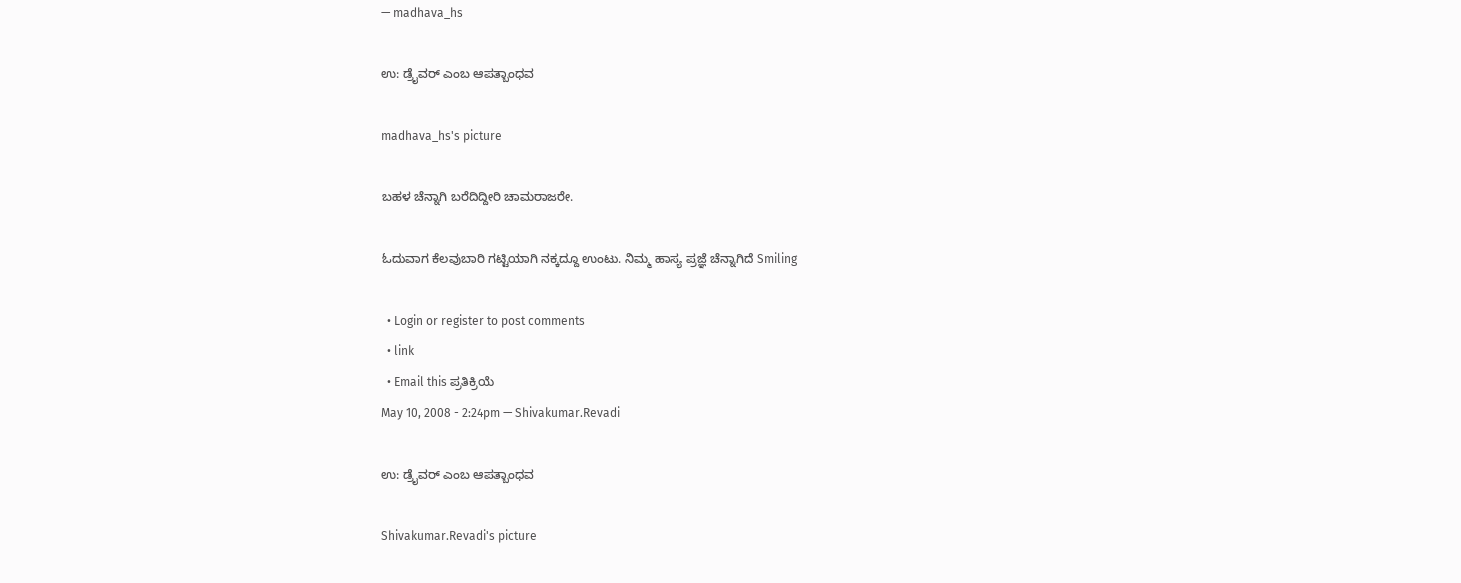— madhava_hs

ಉ: ಡ್ರೈವರ್‌ ಎಂಬ ಆಪತ್ಬಾಂಧವ

madhava_hs's picture

ಬಹಳ ಚೆನ್ನಾಗಿ ಬರೆದಿದ್ದೀರಿ ಚಾಮರಾಜರೇ.

ಓದುವಾಗ ಕೆಲವುಬಾರಿ ಗಟ್ಟಿಯಾಗಿ ನಕ್ಕದ್ದೂ ಉಂಟು. ನಿಮ್ಮ ಹಾಸ್ಯ ಪ್ರಜ್ಞೆ ಚೆನ್ನಾಗಿದೆ Smiling

  • Login or register to post comments
  • link
  • Email this ಪ್ರತಿಕ್ರಿಯೆ
May 10, 2008 - 2:24pm — Shivakumar.Revadi

ಉ: ಡ್ರೈವರ್‌ ಎಂಬ ಆಪತ್ಬಾಂಧವ

Shivakumar.Revadi's picture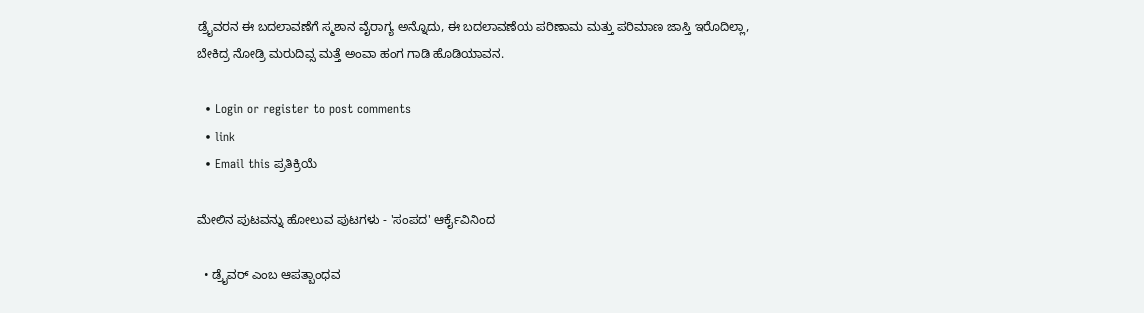ಡ್ರೈವರನ ಈ ಬದಲಾವಣೆಗೆ ಸ್ಮಶಾನ ವೈರಾಗ್ಯ ಅನ್ನೊದು, ಈ ಬದಲಾವಣೆಯ ಪರಿಣಾಮ ಮತ್ತು ಪರಿಮಾಣ ಜಾಸ್ತಿ ಇರೊದಿಲ್ಲಾ, ಬೇಕಿದ್ರ ನೋಡ್ರಿ ಮರುದಿವ್ಸ ಮತ್ತೆ ಅಂವಾ ಹಂಗ ಗಾಡಿ ಹೊಡಿಯಾವನ.

  • Login or register to post comments
  • link
  • Email this ಪ್ರತಿಕ್ರಿಯೆ

ಮೇಲಿನ ಪುಟವನ್ನು ಹೋಲುವ ಪುಟಗಳು - 'ಸಂಪದ' ಆರ್ಕೈವಿನಿಂದ

  • ಡ್ರೈವರ್‌ ಎಂಬ ಆಪತ್ಬಾಂಧವ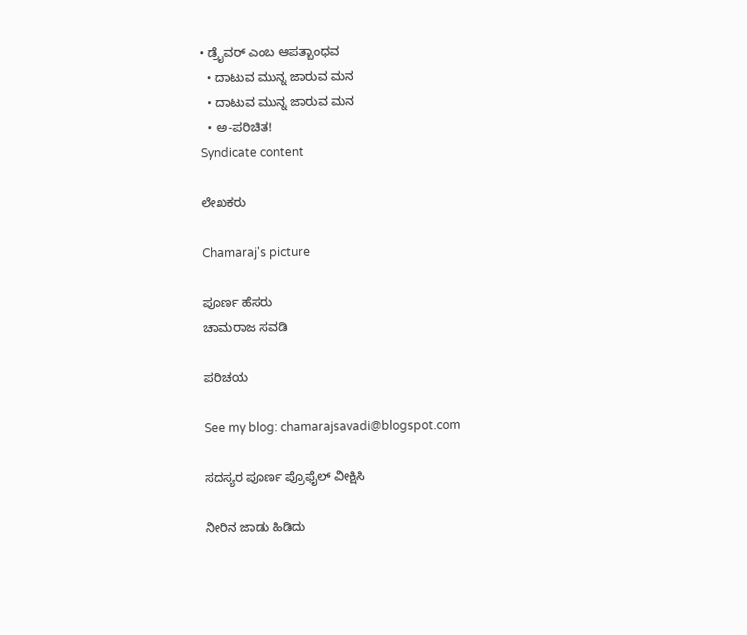• ಡ್ರೈವರ್‌ ಎಂಬ ಆಪತ್ಬಾಂಧವ
  • ದಾಟುವ ಮುನ್ನ ಜಾರುವ ಮನ
  • ದಾಟುವ ಮುನ್ನ ಜಾರುವ ಮನ
  • ಅ-ಪರಿಚಿತ!
Syndicate content

ಲೇಖಕರು

Chamaraj's picture

ಪೂರ್ಣ ಹೆಸರು
ಚಾಮರಾಜ ಸವಡಿ

ಪರಿಚಯ

See my blog: chamarajsavadi@blogspot.com

ಸದಸ್ಯರ ಪೂರ್ಣ ಪ್ರೊಫೈಲ್ ವೀಕ್ಷಿಸಿ

ನೀರಿನ ಜಾಡು ಹಿಡಿದು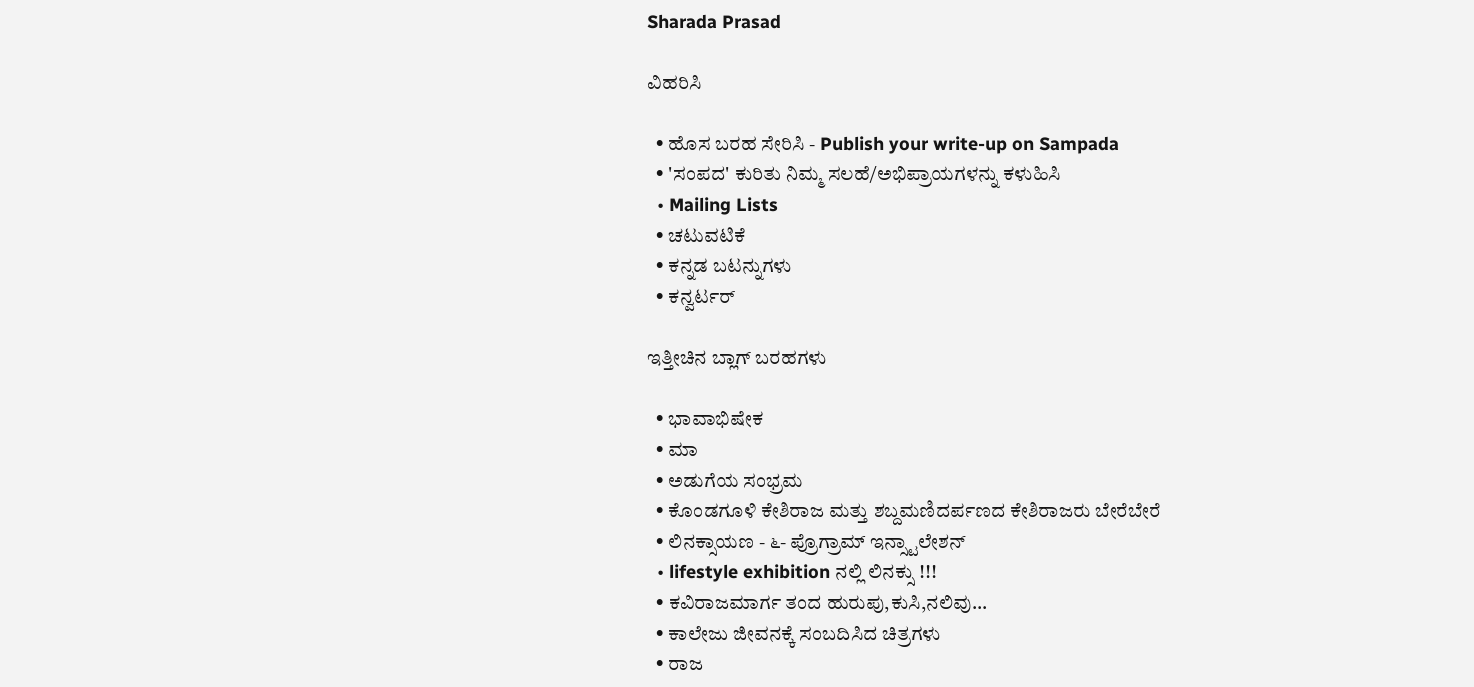Sharada Prasad

ವಿಹರಿಸಿ

  • ಹೊಸ ಬರಹ ಸೇರಿಸಿ - Publish your write-up on Sampada
  • 'ಸಂಪದ' ಕುರಿತು ನಿಮ್ಮ ಸಲಹೆ/ಅಭಿಪ್ರಾಯಗಳನ್ನು ಕಳುಹಿಸಿ
  • Mailing Lists
  • ಚಟುವಟಿಕೆ
  • ಕನ್ನಡ ಬಟನ್ನುಗಳು
  • ಕನ್ವರ್ಟರ್

ಇತ್ತೀಚಿನ ಬ್ಲಾಗ್ ಬರಹಗಳು

  • ಭಾವಾಭಿಷೇಕ
  • ಮಾ
  • ಅಡುಗೆಯ ಸಂಭ್ರಮ
  • ಕೊಂಡಗೂಳಿ ಕೇಶಿರಾಜ ಮತ್ತು ಶಬ್ದಮಣಿದರ್ಪಣದ ಕೇಶಿರಾಜರು ಬೇರೆಬೇರೆ
  • ಲಿನಕ್ಸಾಯಣ - ೬- ಪ್ರೊಗ್ರಾಮ್ ಇನ್ಸ್ಟಾಲೇಶನ್
  • lifestyle exhibition ನಲ್ಲಿ ಲಿನಕ್ಸು !!!
  • ಕವಿರಾಜಮಾರ್ಗ ತಂದ ಹುರುಪು,ಕುಸಿ,ನಲಿವು...
  • ಕಾಲೇಜು ಜೀವನಕ್ಕೆ ಸಂಬದಿಸಿದ ಚಿತ್ರಗಳು
  • ರಾಜ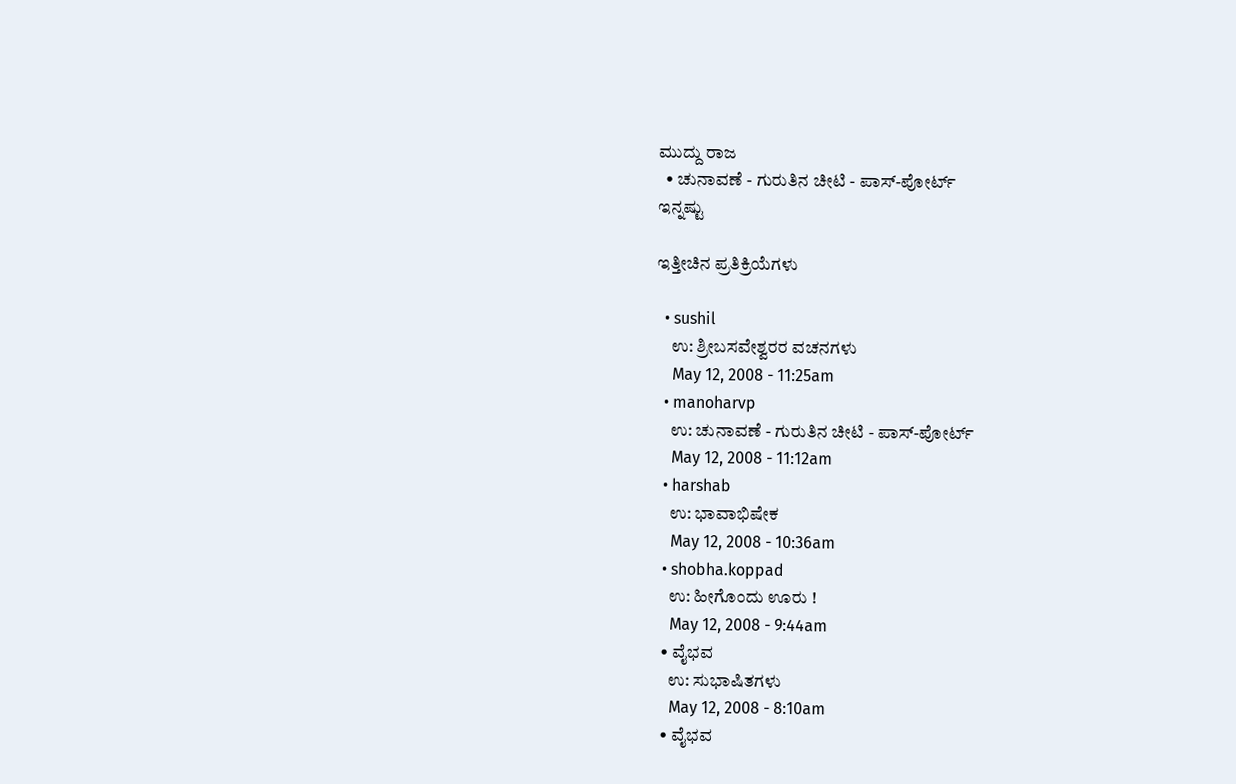ಮುದ್ದು ರಾಜ
  • ಚುನಾವಣೆ - ಗುರುತಿನ ಚೀಟಿ - ಪಾಸ್-ಪೋರ್ಟ್
ಇನ್ನಷ್ಟು

ಇತ್ತೀಚಿನ ಪ್ರತಿಕ್ರಿಯೆಗಳು

  • sushil
    ಉ: ಶ್ರೀಬಸವೇಶ್ವರರ ವಚನಗಳು
    May 12, 2008 - 11:25am
  • manoharvp
    ಉ: ಚುನಾವಣೆ - ಗುರುತಿನ ಚೀಟಿ - ಪಾಸ್-ಪೋರ್ಟ್
    May 12, 2008 - 11:12am
  • harshab
    ಉ: ಭಾವಾಭಿಷೇಕ
    May 12, 2008 - 10:36am
  • shobha.koppad
    ಉ: ಹೀಗೊಂದು ಊರು !
    May 12, 2008 - 9:44am
  • ವೈಭವ
    ಉ: ಸುಭಾಷಿತಗಳು
    May 12, 2008 - 8:10am
  • ವೈಭವ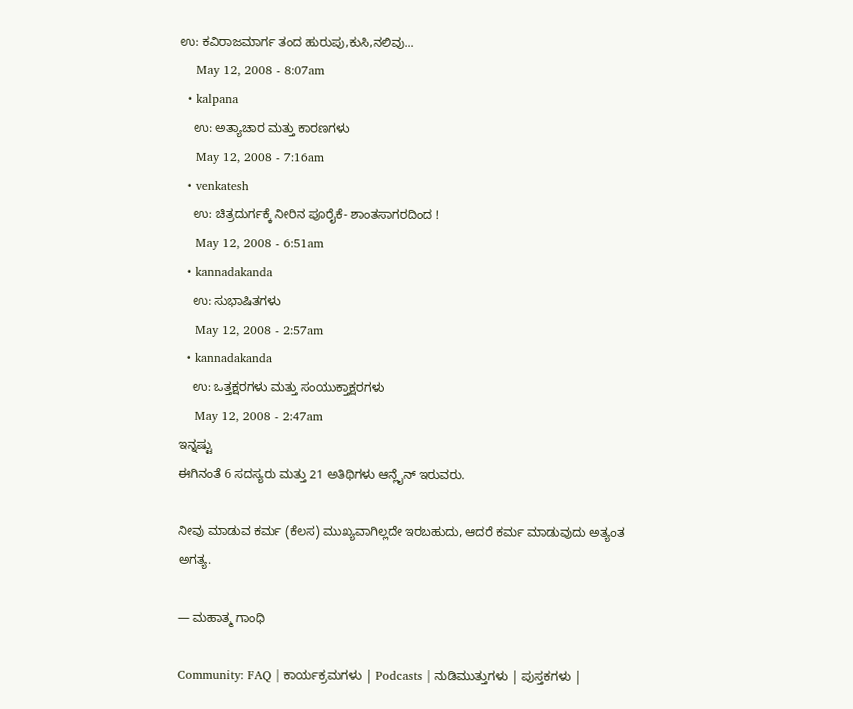ಉ: ಕವಿರಾಜಮಾರ್ಗ ತಂದ ಹುರುಪು,ಕುಸಿ,ನಲಿವು...
    May 12, 2008 - 8:07am
  • kalpana
    ಉ: ಅತ್ಯಾಚಾರ ಮತ್ತು ಕಾರಣಗಳು
    May 12, 2008 - 7:16am
  • venkatesh
    ಉ: ಚಿತ್ರದುರ್ಗಕ್ಕೆ ನೀರಿನ ಪೂರೈಕೆ- ಶಾಂತಸಾಗರದಿಂದ !
    May 12, 2008 - 6:51am
  • kannadakanda
    ಉ: ಸುಭಾಷಿತಗಳು
    May 12, 2008 - 2:57am
  • kannadakanda
    ಉ: ಒತ್ತಕ್ಷರಗಳು ಮತ್ತು ಸಂಯುಕ್ತಾಕ್ಷರಗಳು
    May 12, 2008 - 2:47am
ಇನ್ನಷ್ಟು
ಈಗಿನಂತೆ 6 ಸದಸ್ಯರು ಮತ್ತು 21 ಅತಿಥಿಗಳು ಆನ್ಲೈನ್ ಇರುವರು.

ನೀವು ಮಾಡುವ ಕರ್ಮ (ಕೆಲಸ) ಮುಖ್ಯವಾಗಿಲ್ಲದೇ ಇರಬಹುದು, ಆದರೆ ಕರ್ಮ ಮಾಡುವುದು ಅತ್ಯಂತ ಅಗತ್ಯ.

— ಮಹಾತ್ಮ ಗಾಂಧಿ

Community: FAQ | ಕಾರ್ಯಕ್ರಮಗಳು | Podcasts | ನುಡಿಮುತ್ತುಗಳು | ಪುಸ್ತಕಗಳು |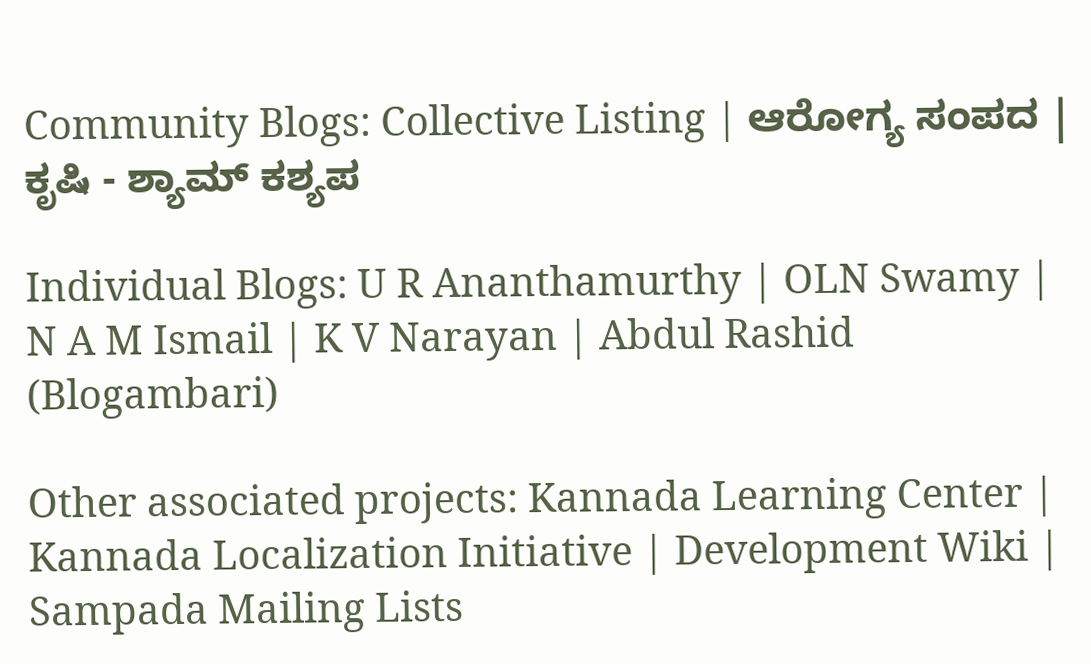Community Blogs: Collective Listing | ಆರೋಗ್ಯ ಸಂಪದ | ಕೃಷಿ - ಶ್ಯಾಮ್ ಕಶ್ಯಪ

Individual Blogs: U R Ananthamurthy | OLN Swamy | N A M Ismail | K V Narayan | Abdul Rashid (Blogambari)

Other associated projects: Kannada Learning Center | Kannada Localization Initiative | Development Wiki | Sampada Mailing Lists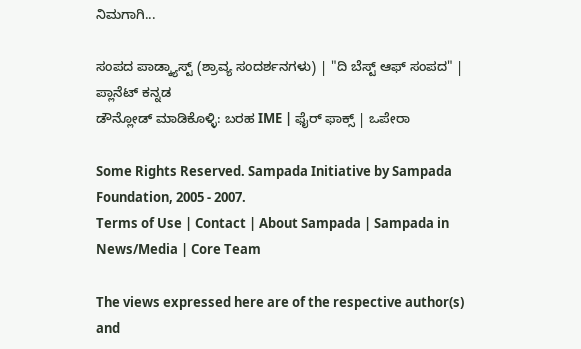ನಿಮಗಾಗಿ...

ಸಂಪದ ಪಾಡ್ಕ್ಯಾಸ್ಟ್ (ಶ್ರಾವ್ಯ ಸಂದರ್ಶನಗಳು) | "ದಿ ಬೆಸ್ಟ್ ಆಫ್ ಸಂಪದ" | ಪ್ಲಾನೆಟ್ ಕನ್ನಡ
ಡೌನ್ಲೋಡ್ ಮಾಡಿಕೊಳ್ಳಿ: ಬರಹ IME | ಫೈರ್ ಫಾಕ್ಸ್ | ಒಪೇರಾ

Some Rights Reserved. Sampada Initiative by Sampada Foundation, 2005 - 2007.
Terms of Use | Contact | About Sampada | Sampada in News/Media | Core Team

The views expressed here are of the respective author(s) and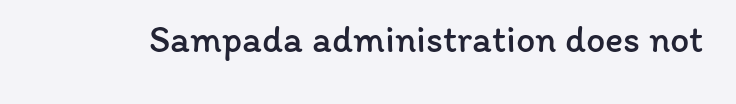Sampada administration does not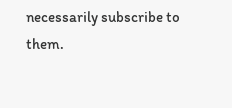necessarily subscribe to them.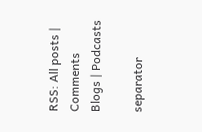RSS: All posts | Comments
Blogs | Podcasts

separator